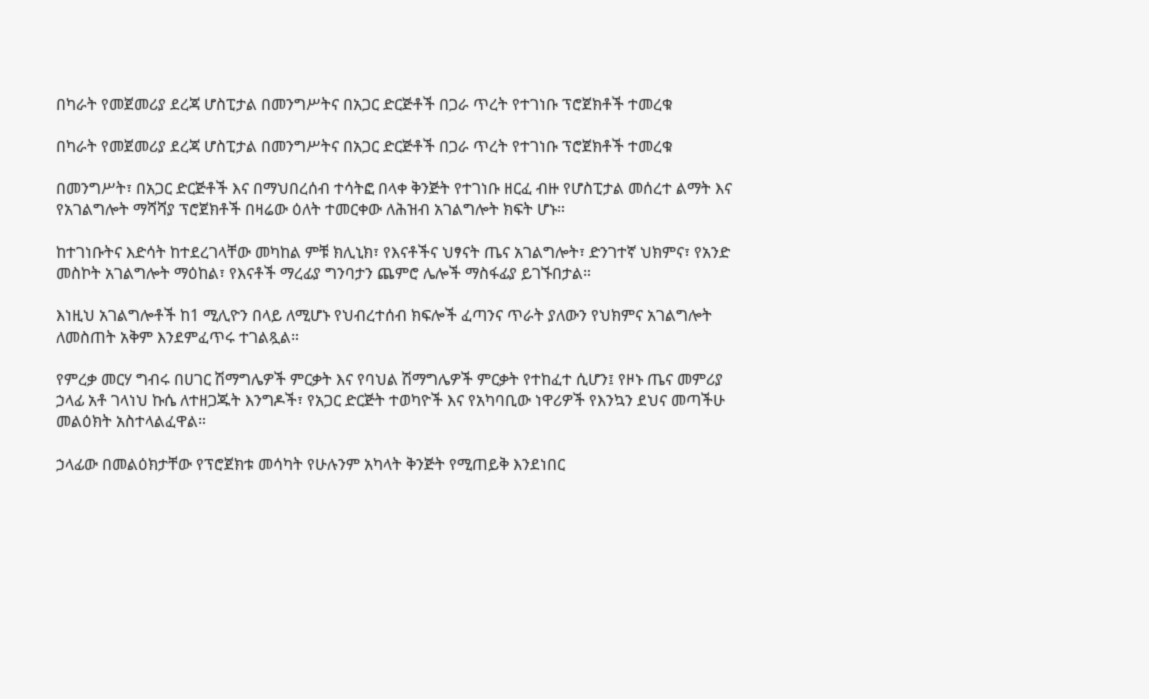በካራት የመጀመሪያ ደረጃ ሆስፒታል በመንግሥትና በአጋር ድርጅቶች በጋራ ጥረት የተገነቡ ፕሮጀክቶች ተመረቁ

በካራት የመጀመሪያ ደረጃ ሆስፒታል በመንግሥትና በአጋር ድርጅቶች በጋራ ጥረት የተገነቡ ፕሮጀክቶች ተመረቁ

በመንግሥት፣ በአጋር ድርጅቶች እና በማህበረሰብ ተሳትፎ በላቀ ቅንጅት የተገነቡ ዘርፈ ብዙ የሆስፒታል መሰረተ ልማት እና የአገልግሎት ማሻሻያ ፕሮጀክቶች በዛሬው ዕለት ተመርቀው ለሕዝብ አገልግሎት ክፍት ሆኑ።

ከተገነቡትና እድሳት ከተደረገላቸው መካከል ምቹ ክሊኒክ፣ የእናቶችና ህፃናት ጤና አገልግሎት፣ ድንገተኛ ህክምና፣ የአንድ መስኮት አገልግሎት ማዕከል፣ የእናቶች ማረፊያ ግንባታን ጨምሮ ሌሎች ማስፋፊያ ይገኙበታል።

እነዚህ አገልግሎቶች ከ1 ሚሊዮን በላይ ለሚሆኑ የህብረተሰብ ክፍሎች ፈጣንና ጥራት ያለውን የህክምና አገልግሎት ለመስጠት አቅም እንደምፈጥሩ ተገልጿል።

የምረቃ መርሃ ግብሩ በሀገር ሽማግሌዎች ምርቃት እና የባህል ሽማግሌዎች ምርቃት የተከፈተ ሲሆን፤ የዞኑ ጤና መምሪያ ኃላፊ አቶ ገላነህ ኩሴ ለተዘጋጁት እንግዶች፣ የአጋር ድርጅት ተወካዮች እና የአካባቢው ነዋሪዎች የእንኳን ደህና መጣችሁ መልዕክት አስተላልፈዋል።

ኃላፊው በመልዕክታቸው የፕሮጀክቱ መሳካት የሁሉንም አካላት ቅንጅት የሚጠይቅ እንደነበር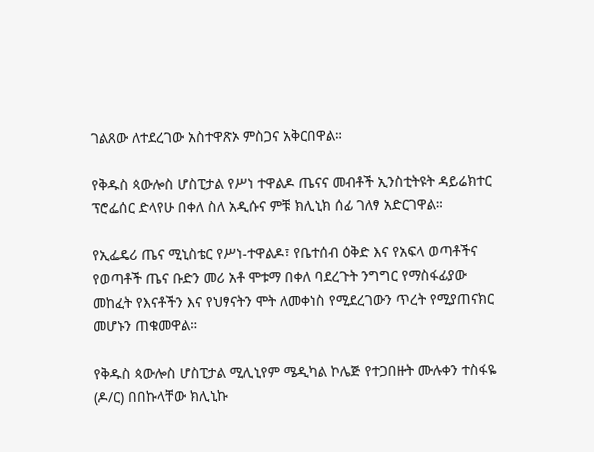ገልጸው ለተደረገው አስተዋጽኦ ምስጋና አቅርበዋል።

የቅዱስ ጳውሎስ ሆስፒታል የሥነ ተዋልዶ ጤናና መብቶች ኢንስቲትዩት ዳይሬክተር ፕሮፌሰር ድላየሁ በቀለ ስለ አዲሱና ምቹ ክሊኒክ ሰፊ ገለፃ አድርገዋል።

የኢፌዴሪ ጤና ሚኒስቴር የሥነ-ተዋልዶ፣ የቤተሰብ ዕቅድ እና የአፍላ ወጣቶችና የወጣቶች ጤና ቡድን መሪ አቶ ሞቱማ በቀለ ባደረጉት ንግግር የማስፋፊያው መከፈት የእናቶችን እና የህፃናትን ሞት ለመቀነስ የሚደረገውን ጥረት የሚያጠናክር መሆኑን ጠቁመዋል።

የቅዱስ ጳውሎስ ሆስፒታል ሚሊኒየም ሜዲካል ኮሌጅ የተጋበዙት ሙሉቀን ተስፋዬ (ዶ/ር) በበኩላቸው ክሊኒኩ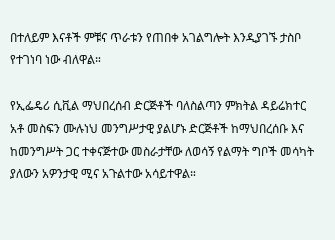በተለይም እናቶች ምቹና ጥራቱን የጠበቀ አገልግሎት እንዲያገኙ ታስቦ የተገነባ ነው ብለዋል።

የኢፌዴሪ ሲቪል ማህበረሰብ ድርጅቶች ባለስልጣን ምክትል ዳይሬክተር አቶ መስፍን ሙሉነህ መንግሥታዊ ያልሆኑ ድርጅቶች ከማህበረሰቡ እና ከመንግሥት ጋር ተቀናጅተው መስራታቸው ለወሳኝ የልማት ግቦች መሳካት ያለውን አዎንታዊ ሚና አጉልተው አሳይተዋል።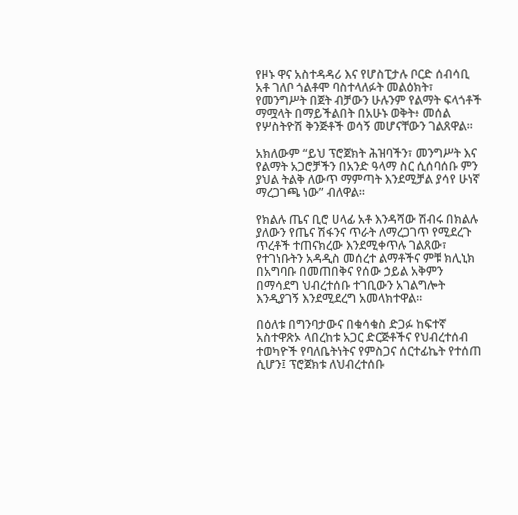የዞኑ ዋና አስተዳዳሪ እና የሆስፒታሉ ቦርድ ሰብሳቢ አቶ ገለቦ ጎልቶሞ ባስተላለፉት መልዕክት፣ የመንግሥት በጀት ብቻውን ሁሉንም የልማት ፍላጎቶች ማሟላት በማይችልበት በአሁኑ ወቅት፥ መሰል የሦስትዮሽ ቅንጅቶች ወሳኝ መሆናቸውን ገልጸዋል።

አክለውም “ይህ ፕሮጀክት ሕዝባችን፣ መንግሥት እና የልማት አጋሮቻችን በአንድ ዓላማ ስር ሲሰባሰቡ ምን ያህል ትልቅ ለውጥ ማምጣት እንደሚቻል ያሳየ ሁነኛ ማረጋገጫ ነው” ብለዋል።

የክልሉ ጤና ቢሮ ሀላፊ አቶ እንዳሻው ሽብሩ በክልሉ ያለውን የጤና ሽፋንና ጥራት ለማረጋገጥ የሚደረጉ ጥረቶች ተጠናክረው እንደሚቀጥሉ ገልጸው፣ የተገነቡትን አዳዲስ መሰረተ ልማቶችና ምቹ ክሊኒክ በአግባቡ በመጠበቅና የሰው ኃይል አቅምን በማሳደግ ህብረተሰቡ ተገቢውን አገልግሎት እንዲያገኝ እንደሚደረግ አመላክተዋል።

በዕለቱ በግንባታውና በቁሳቁስ ድጋፉ ከፍተኛ አስተዋጽኦ ላበረከቱ አጋር ድርጅቶችና የህብረተሰብ ተወካዮች የባለቤትነትና የምስጋና ሰርተፊኬት የተሰጠ ሲሆን፤ ፕሮጀክቱ ለህብረተሰቡ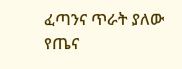ፈጣንና ጥራት ያለው የጤና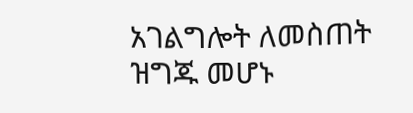አገልግሎት ለመስጠት ዝግጁ መሆኑ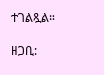ተገልጿል።

ዘጋቢ: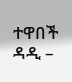ተዋበች ዳዲ –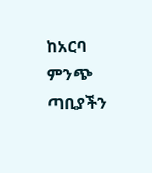ከአርባ ምንጭ ጣቢያችን